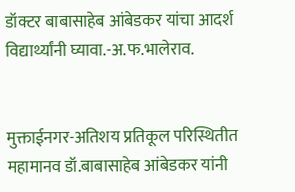डॉक्टर बाबासाहेब आंबेडकर यांचा आदर्श विद्यार्थ्यांनी घ्यावा.-अ.फ.भालेराव.


मुक्ताईनगर-अतिशय प्रतिकूल परिस्थितीत महामानव डॉ.बाबासाहेब आंबेडकर यांनी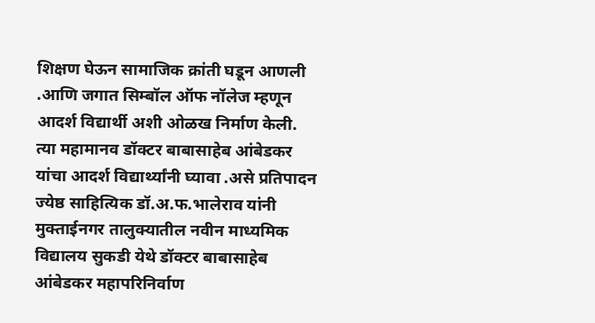शिक्षण घेऊन सामाजिक क्रांती घडून आणली .आणि जगात सिम्बॉल ऑफ नॉलेज म्हणून आदर्श विद्यार्थी अशी ओळख निर्माण केली. त्या महामानव डॉक्टर बाबासाहेब आंबेडकर यांचा आदर्श विद्यार्थ्यांनी घ्यावा .असे प्रतिपादन ज्येष्ठ साहित्यिक डॉ.अ.फ.भालेराव यांनी मुक्ताईनगर तालुक्यातील नवीन माध्यमिक विद्यालय सुकडी येथे डॉक्टर बाबासाहेब आंबेडकर महापरिनिर्वाण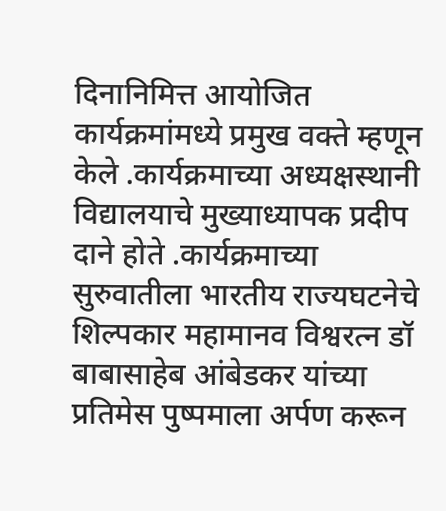दिनानिमित्त आयोजित कार्यक्रमांमध्ये प्रमुख वक्ते म्हणून केले .कार्यक्रमाच्या अध्यक्षस्थानी विद्यालयाचे मुख्याध्यापक प्रदीप दाने होते .कार्यक्रमाच्या सुरुवातीला भारतीय राज्यघटनेचे शिल्पकार महामानव विश्वरत्न डॉ बाबासाहेब आंबेडकर यांच्या प्रतिमेस पुष्पमाला अर्पण करून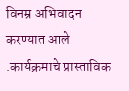विनम्र अभिवादन करण्यात आले .कार्यक्रमाचे प्रास्ताविक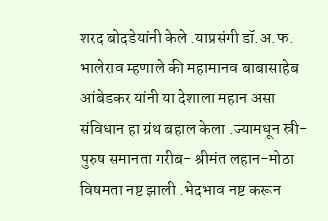शरद बोदडेयांनी केले .याप्रसंगी डॉ.अ.फ. भालेराव म्हणाले की महामानव बाबासाहेब आंबेडकर यांनी या देशाला महान असा संविधान हा ग्रंथ बहाल केला .ज्यामधून स्री- पुरुष समानता गरीब- श्रीमंत लहान-मोठा विषमता नष्ट झाली .भेदभाव नष्ट करून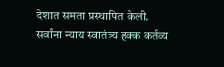देशात समता प्रस्थापित केली. सर्वांना न्याय स्वातंत्र्य हक्क कर्तव्य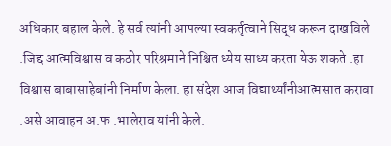अधिकार बहाल केले. हे सर्व त्यांनी आपल्या स्वकर्तृत्वाने सिद्ध करून दाखविले .जिद्द आत्मविश्वास व कठोर परिश्रमाने निश्चित ध्येय साध्य करता येऊ शकते .हा विश्वास बाबासाहेबांनी निर्माण केला. हा संदेश आज विद्यार्थ्यांनीआत्मसात करावा .असे आवाहन अ.फ .भालेराव यांनी केले.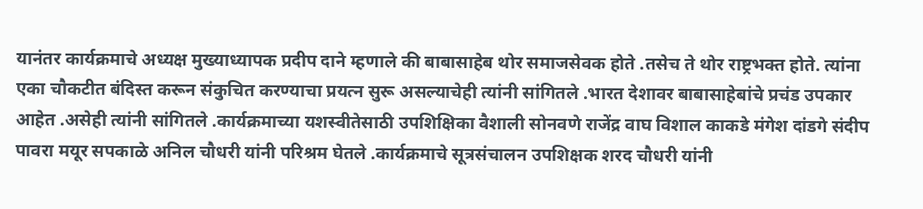यानंतर कार्यक्रमाचे अध्यक्ष मुख्याध्यापक प्रदीप दाने म्हणाले की बाबासाहेब थोर समाजसेवक होते .तसेच ते थोर राष्ट्रभक्त होते. त्यांना एका चौकटीत बंदिस्त करून संकुचित करण्याचा प्रयत्न सुरू असल्याचेही त्यांनी सांगितले .भारत देशावर बाबासाहेबांचे प्रचंड उपकार आहेत .असेही त्यांनी सांगितले .कार्यक्रमाच्या यशस्वीतेसाठी उपशिक्षिका वैशाली सोनवणे राजेंद्र वाघ विशाल काकडे मंगेश दांडगे संदीप पावरा मयूर सपकाळे अनिल चौधरी यांनी परिश्रम घेतले .कार्यक्रमाचे सूत्रसंचालन उपशिक्षक शरद चौधरी यांनी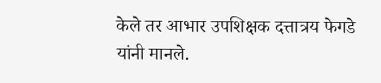केले तर आभार उपशिक्षक दत्तात्रय फेगडे यांनी मानले.